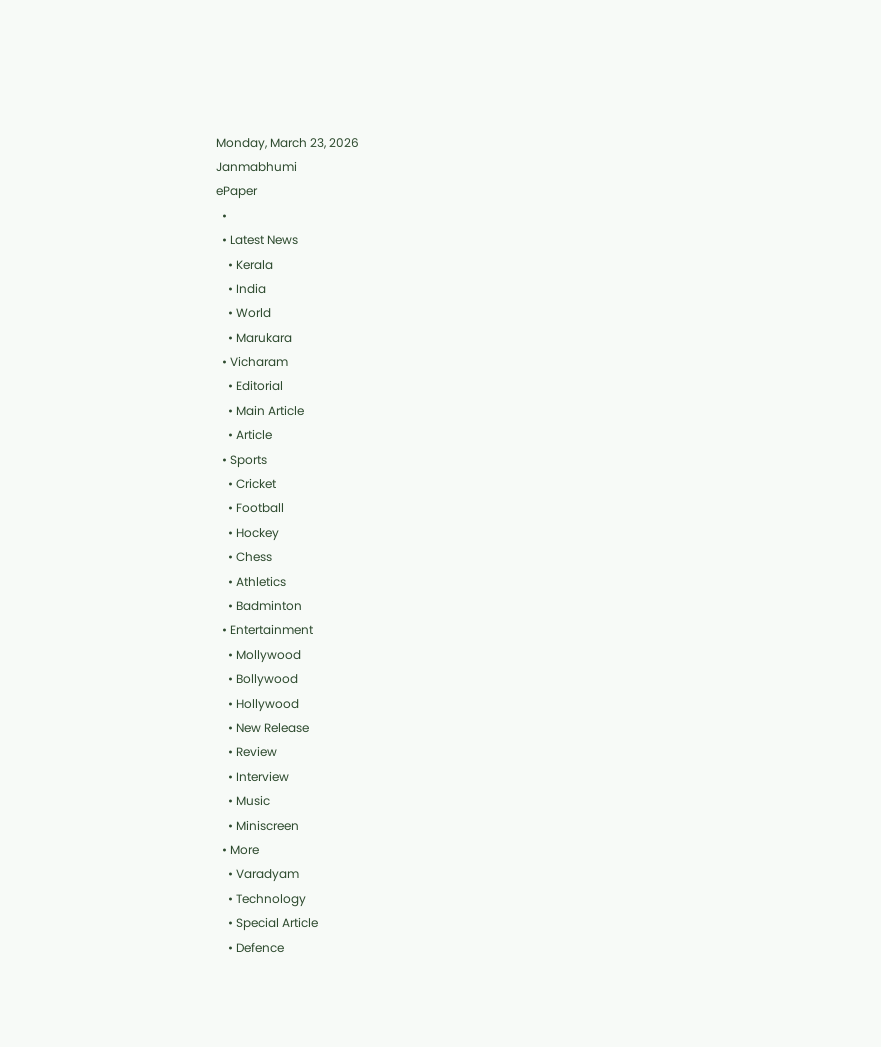Monday, March 23, 2026
Janmabhumi
ePaper
  •
  • Latest News
    • Kerala
    • India
    • World
    • Marukara
  • Vicharam
    • Editorial
    • Main Article
    • Article
  • Sports
    • Cricket
    • Football
    • Hockey
    • Chess
    • Athletics
    • Badminton
  • Entertainment
    • Mollywood
    • Bollywood
    • Hollywood
    • New Release
    • Review
    • Interview
    • Music
    • Miniscreen
  • More
    • Varadyam
    • Technology
    • Special Article
    • Defence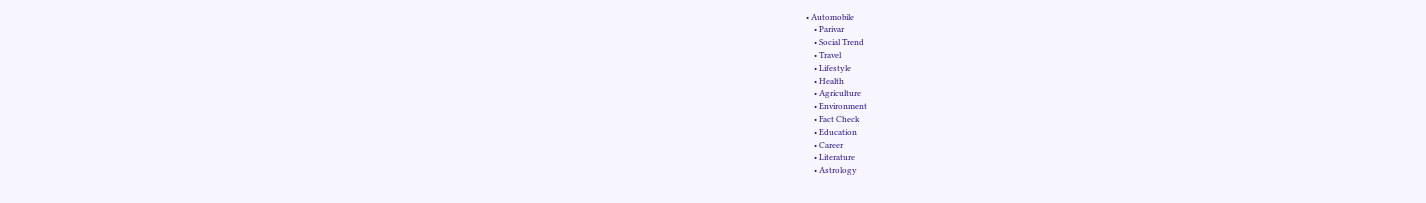• Automobile
    • Parivar
    • Social Trend
    • Travel
    • Lifestyle
    • Health
    • Agriculture
    • Environment
    • Fact Check
    • Education
    • Career
    • Literature
    • Astrology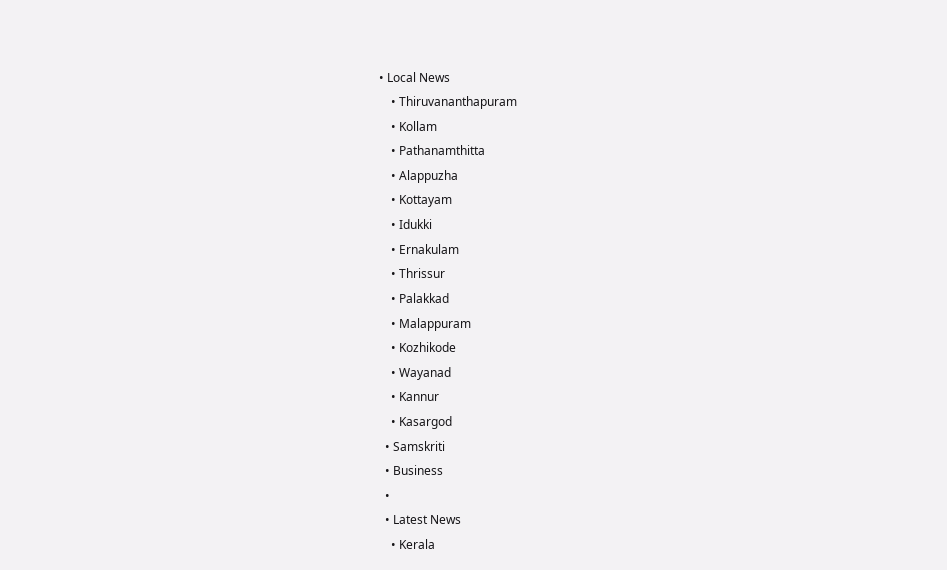• Local News
    • Thiruvananthapuram
    • Kollam
    • Pathanamthitta
    • Alappuzha
    • Kottayam
    • Idukki
    • Ernakulam
    • Thrissur
    • Palakkad
    • Malappuram
    • Kozhikode
    • Wayanad
    • Kannur
    • Kasargod
  • Samskriti
  • Business
  •
  • Latest News
    • Kerala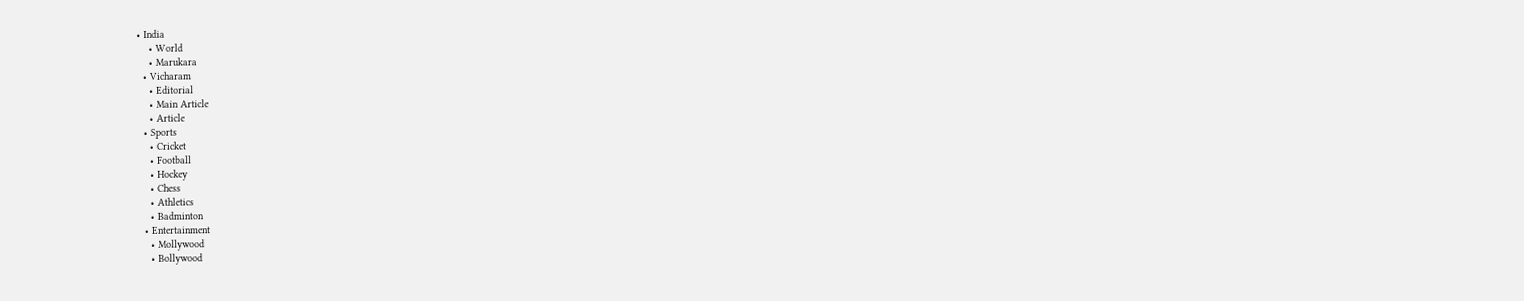• India
    • World
    • Marukara
  • Vicharam
    • Editorial
    • Main Article
    • Article
  • Sports
    • Cricket
    • Football
    • Hockey
    • Chess
    • Athletics
    • Badminton
  • Entertainment
    • Mollywood
    • Bollywood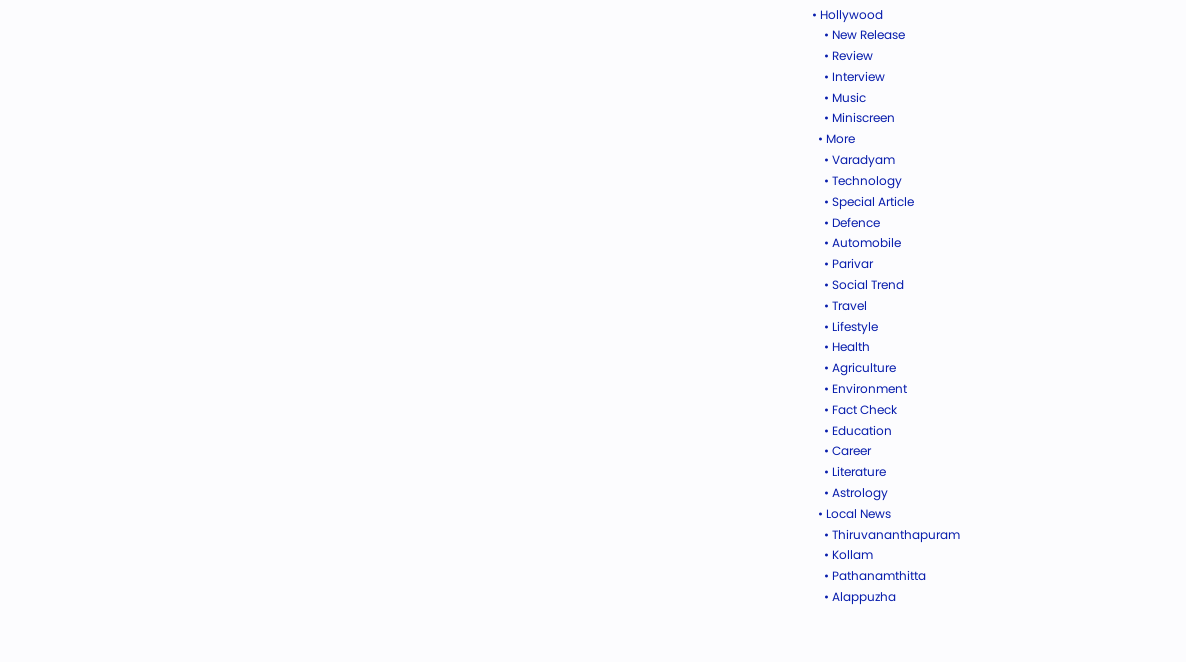• Hollywood
    • New Release
    • Review
    • Interview
    • Music
    • Miniscreen
  • More
    • Varadyam
    • Technology
    • Special Article
    • Defence
    • Automobile
    • Parivar
    • Social Trend
    • Travel
    • Lifestyle
    • Health
    • Agriculture
    • Environment
    • Fact Check
    • Education
    • Career
    • Literature
    • Astrology
  • Local News
    • Thiruvananthapuram
    • Kollam
    • Pathanamthitta
    • Alappuzha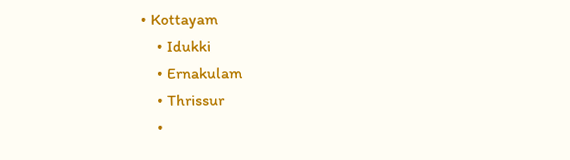• Kottayam
    • Idukki
    • Ernakulam
    • Thrissur
    •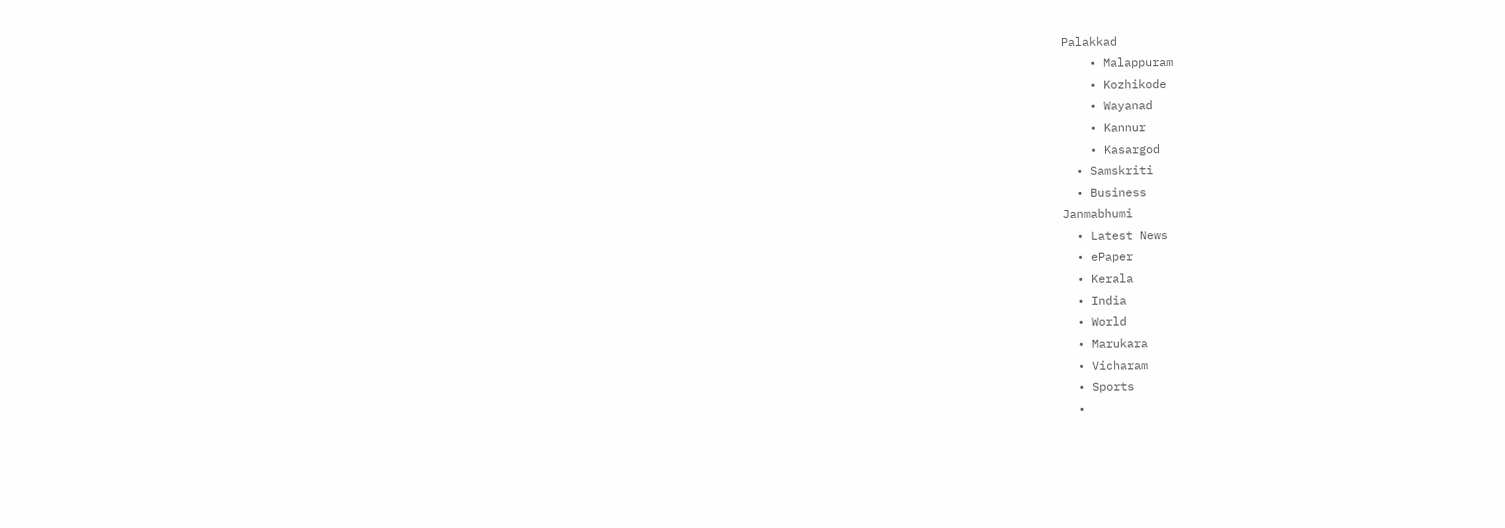Palakkad
    • Malappuram
    • Kozhikode
    • Wayanad
    • Kannur
    • Kasargod
  • Samskriti
  • Business
Janmabhumi
  • Latest News
  • ePaper
  • Kerala
  • India
  • World
  • Marukara
  • Vicharam
  • Sports
  •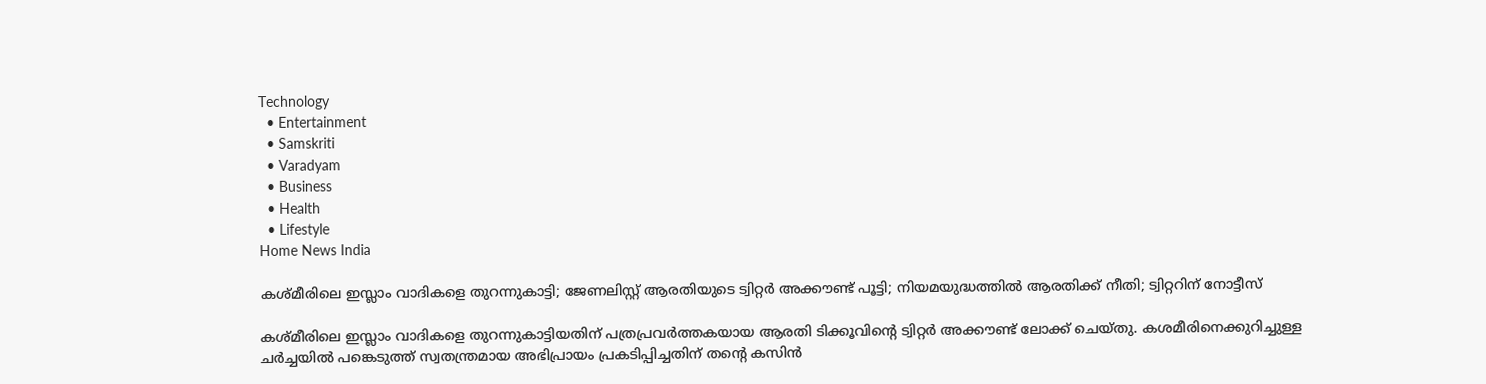Technology
  • Entertainment
  • Samskriti
  • Varadyam
  • Business
  • Health
  • Lifestyle
Home News India

കശ്മീരിലെ ഇസ്ലാം വാദികളെ തുറന്നുകാട്ടി; ജേണലിസ്റ്റ് ആരതിയുടെ ട്വിറ്റര്‍ അക്കൗണ്ട് പൂട്ടി; നിയമയുദ്ധത്തില്‍ ആരതിക്ക് നീതി; ട്വിറ്ററിന് നോട്ടീസ്

കശ്മീരിലെ ഇസ്ലാം വാദികളെ തുറന്നുകാട്ടിയതിന് പത്രപ്രവര്‍ത്തകയായ ആരതി ടിക്കൂവിന്റെ ട്വിറ്റര്‍ അക്കൗണ്ട് ലോക്ക് ചെയ്തു. കശമീരിനെക്കുറിച്ചുള്ള ചര്‍ച്ചയില്‍ പങ്കെടുത്ത് സ്വതന്ത്രമായ അഭിപ്രായം പ്രകടിപ്പിച്ചതിന് തന്റെ കസിന്‍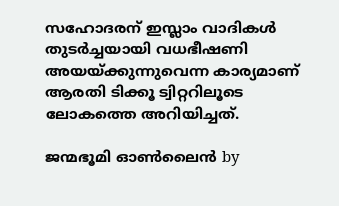സഹോദരന് ഇസ്ലാം വാദികള്‍ തുടര്‍ച്ചയായി വധഭീഷണി അയയ്‌ക്കുന്നുവെന്ന കാര്യമാണ് ആരതി ടിക്കൂ ട്വിറ്ററിലൂടെ ലോകത്തെ അറിയിച്ചത്.

ജന്മഭൂമി ഓണ്‍ലൈന്‍ by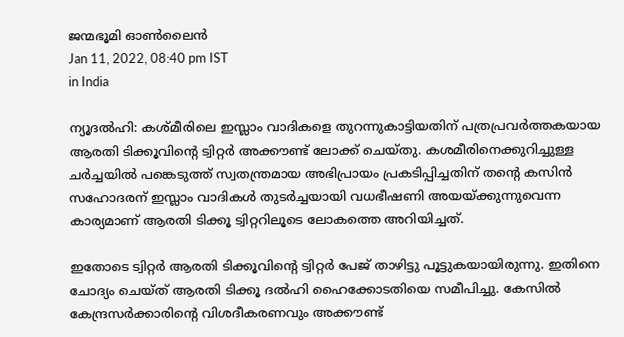ജന്മഭൂമി ഓണ്‍ലൈന്‍
Jan 11, 2022, 08:40 pm IST
in India

ന്യൂദല്‍ഹി: കശ്മീരിലെ ഇസ്ലാം വാദികളെ തുറന്നുകാട്ടിയതിന് പത്രപ്രവര്‍ത്തകയായ ആരതി ടിക്കൂവിന്റെ ട്വിറ്റര്‍ അക്കൗണ്ട് ലോക്ക് ചെയ്തു. കശമീരിനെക്കുറിച്ചുള്ള ചര്‍ച്ചയില്‍ പങ്കെടുത്ത് സ്വതന്ത്രമായ അഭിപ്രായം പ്രകടിപ്പിച്ചതിന് തന്റെ കസിന്‍ സഹോദരന് ഇസ്ലാം വാദികള്‍ തുടര്‍ച്ചയായി വധഭീഷണി അയയ്‌ക്കുന്നുവെന്ന കാര്യമാണ് ആരതി ടിക്കൂ ട്വിറ്ററിലൂടെ ലോകത്തെ അറിയിച്ചത്.

ഇതോടെ ട്വിറ്റര്‍ ആരതി ടിക്കൂവിന്റെ ട്വിറ്റര്‍ പേജ് താഴിട്ടു പൂട്ടുകയായിരുന്നു. ഇതിനെ ചോദ്യം ചെയ്ത് ആരതി ടിക്കൂ ദല്‍ഹി ഹൈക്കോടതിയെ സമീപിച്ചു. കേസില്‍ കേന്ദ്രസര്‍ക്കാരിന്റെ വിശദീകരണവും അക്കൗണ്ട്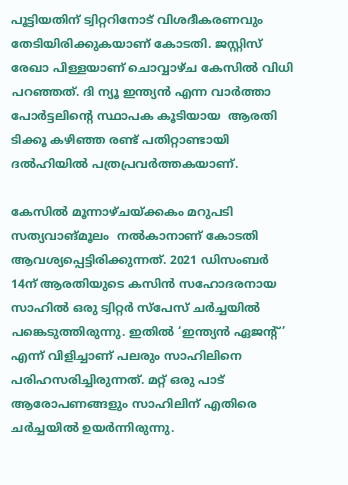പൂട്ടിയതിന് ട്വിറ്ററിനോട് വിശദീകരണവും തേടിയിരിക്കുകയാണ് കോടതി. ജസ്റ്റിസ് രേഖാ പിള്ളയാണ് ചൊവ്വാഴ്ച കേസില്‍ വിധി പറഞ്ഞത്. ദി ന്യൂ ഇന്ത്യന്‍ എന്ന വാര്‍ത്താ പോര്‍ട്ടലിന്റെ സ്ഥാപക കൂടിയായ  ആരതി ടിക്കൂ കഴിഞ്ഞ രണ്ട് പതിറ്റാണ്ടായി ദല്‍ഹിയില്‍ പത്രപ്രവര്‍ത്തകയാണ്.

കേസില്‍ മൂന്നാഴ്ചയ്‌ക്കകം മറുപടി സത്യവാങ്മൂലം  നല്‍കാനാണ് കോടതി ആവശ്യപ്പെട്ടിരിക്കുന്നത്. 2021 ഡിസംബര്‍ 14ന് ആരതിയുടെ കസിന്‍ സഹോദരനായ സാഹില്‍ ഒരു ട്വിറ്റര്‍ സ്‌പേസ് ചര്‍ച്ചയില്‍ പങ്കെടുത്തിരുന്നു. ഇതില്‍ ‘ഇന്ത്യന്‍ ഏജന്‍റ്’ എന്ന് വിളിച്ചാണ് പലരും സാഹിലിനെ പരിഹസരിച്ചിരുന്നത്. മറ്റ് ഒരു പാട് ആരോപണങ്ങളും സാഹിലിന് എതിരെ ചര്‍ച്ചയില്‍ ഉയര്‍ന്നിരുന്നു.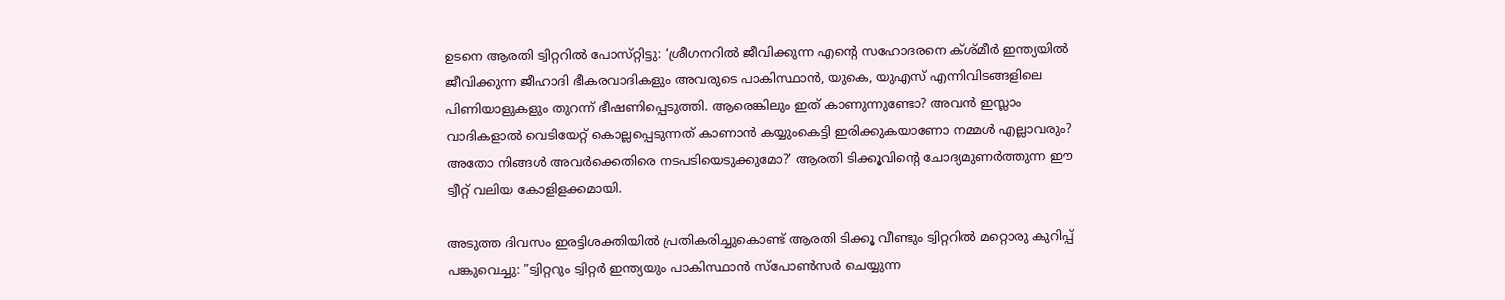ഉടനെ ആരതി ട്വിറ്ററില്‍ പോസ്‌റ്റിട്ടു: ‘ശ്രീഗനറില്‍ ജീവിക്കുന്ന എന്റെ സഹോദരനെ ക്ശ്മീര്‍ ഇന്ത്യയില്‍ ജീവിക്കുന്ന ജീഹാദി ഭീകരവാദികളും അവരുടെ പാകിസ്ഥാന്‍, യുകെ, യുഎസ് എന്നിവിടങ്ങളിലെ പിണിയാളുകളും തുറന്ന് ഭീഷണിപ്പെടുത്തി. ആരെങ്കിലും ഇത് കാണുന്നുണ്ടോ? അവന്‍ ഇസ്ലാം വാദികളാല്‍ വെടിയേറ്റ് കൊല്ലപ്പെടുന്നത് കാണാന്‍ കയ്യുംകെട്ടി ഇരിക്കുകയാണോ നമ്മള്‍ എല്ലാവരും? അതോ നിങ്ങള്‍ അവര്‍ക്കെതിരെ നടപടിയെടുക്കുമോ?’ ആരതി ടിക്കൂവിന്റെ ചോദ്യമുണര്‍ത്തുന്ന ഈ ട്വീറ്റ് വലിയ കോളിളക്കമായി.

അടുത്ത ദിവസം ഇരട്ടിശക്തിയില്‍ പ്രതികരിച്ചുകൊണ്ട് ആരതി ടിക്കൂ വീണ്ടും ട്വിറ്ററില്‍ മറ്റൊരു കുറിപ്പ് പങ്കുവെച്ചു: ”ട്വിറ്ററും ട്വിറ്റര്‍ ഇന്ത്യയും പാകിസ്ഥാന്‍ സ്‌പോണ്‍സര്‍ ചെയ്യുന്ന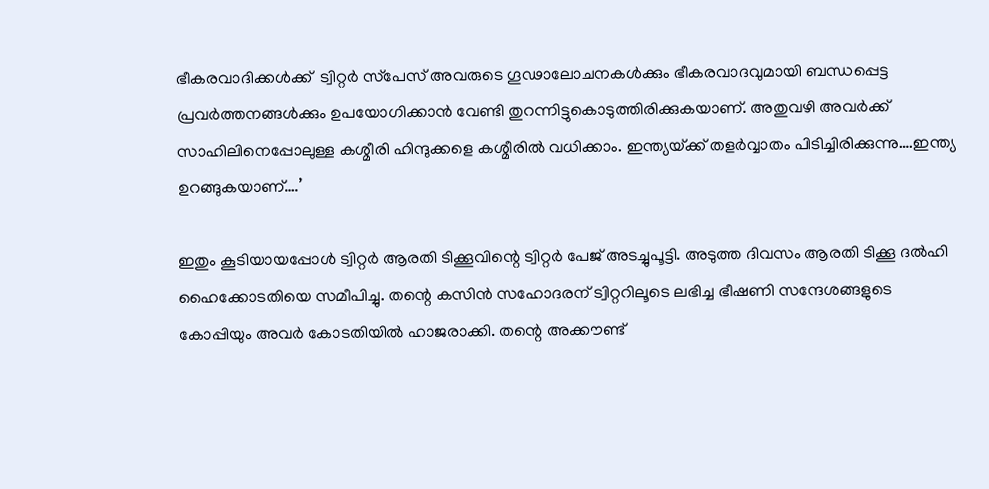ഭീകരവാദിക്കള്‍ക്ക്  ട്വിറ്റര്‍ സ്‌പേസ് അവരുടെ ഗൂഢാലോചനകള്‍ക്കും ഭീകരവാദവുമായി ബന്ധപ്പെട്ട പ്രവര്‍ത്തനങ്ങള്‍ക്കും ഉപയോഗിക്കാന്‍ വേണ്ടി തുറന്നിട്ടുകൊടുത്തിരിക്കുകയാണ്. അതുവഴി അവര്‍ക്ക് സാഹിലിനെപ്പോലുള്ള കശ്മീരി ഹിന്ദുക്കളെ കശ്മീരില്‍ വധിക്കാം. ഇന്ത്യയ്‌ക്ക് തളര്‍വ്വാതം പിടിച്ചിരിക്കുന്നു….ഇന്ത്യ ഉറങ്ങുകയാണ്….’

ഇതും കൂടിയായപ്പോള്‍ ട്വിറ്റര്‍ ആരതി ടിക്കൂവിന്റെ ട്വിറ്റര്‍ പേജ് അടച്ചുപൂട്ടി. അടുത്ത ദിവസം ആരതി ടിക്കൂ ദല്‍ഹി ഹൈക്കോടതിയെ സമീപിച്ചു. തന്റെ കസിന്‍ സഹോദരന് ട്വിറ്ററിലൂടെ ലഭിച്ച ഭീഷണി സന്ദേശങ്ങളുടെ കോപ്പിയും അവര്‍ കോടതിയില്‍ ഹാജരാക്കി. തന്റെ അക്കൗണ്ട്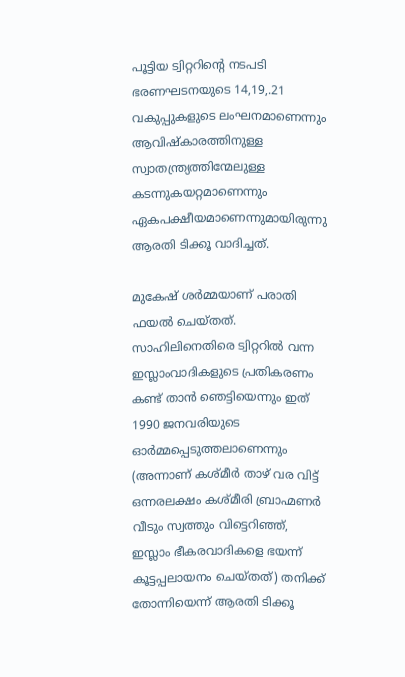പൂട്ടിയ ട്വിറ്ററിന്റെ നടപടി ഭരണഘടനയുടെ 14,19,.21 വകുപ്പുകളുടെ ലംഘനമാണെന്നും ആവിഷ്‌കാരത്തിനുള്ള സ്വാതന്ത്ര്യത്തിന്മേലുള്ള കടന്നുകയറ്റമാണെന്നും ഏകപക്ഷീയമാണെന്നുമായിരുന്നു ആരതി ടിക്കൂ വാദിച്ചത്.

മുകേഷ് ശര്‍മ്മയാണ് പരാതി ഫയല്‍ ചെയ്തത്. സാഹിലിനെതിരെ ട്വിറ്ററില്‍ വന്ന ഇസ്ലാംവാദികളുടെ പ്രതികരണം കണ്ട് താന്‍ ഞെട്ടിയെന്നും ഇത് 1990 ജനവരിയുടെ ഓര്‍മ്മപ്പെടുത്തലാണെന്നും (അന്നാണ് കശ്മീര്‍ താഴ് വര വിട്ട് ഒന്നരലക്ഷം കശ്മീരി ബ്രാഹ്മണര്‍ വീടും സ്വത്തും വിട്ടെറിഞ്ഞ്, ഇസ്ലാം ഭീകരവാദികളെ ഭയന്ന് കൂട്ടപ്പലായനം ചെയ്തത്) തനിക്ക് തോന്നിയെന്ന് ആരതി ടിക്കൂ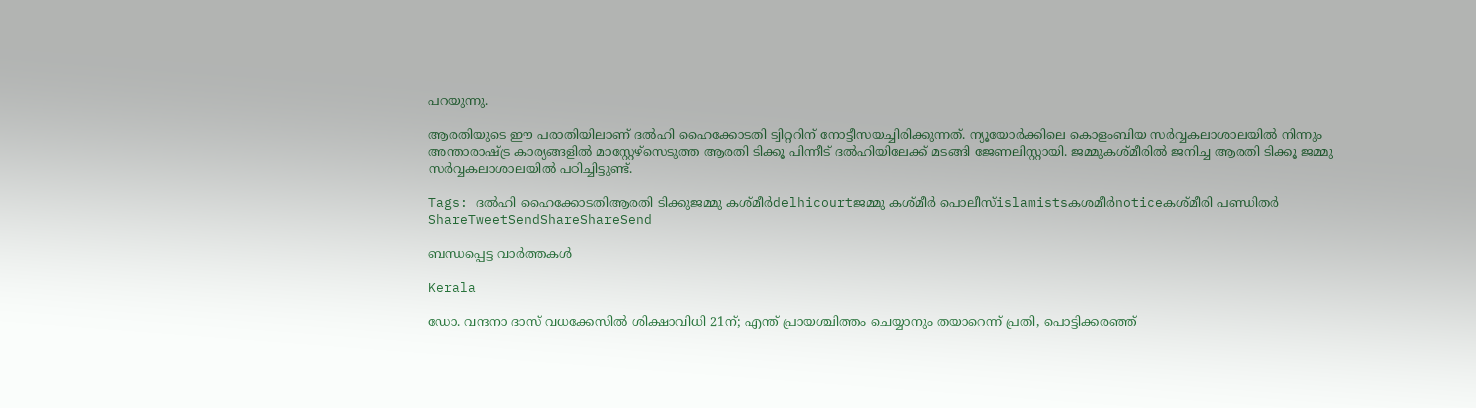പറയുന്നു.

ആരതിയുടെ ഈ പരാതിയിലാണ് ദല്‍ഹി ഹൈക്കോടതി ട്വിറ്ററിന് നോട്ടീസയച്ചിരിക്കുന്നത്. ന്യൂയോര്‍ക്കിലെ കൊളംബിയ സര്‍വ്വകലാശാലയില്‍ നിന്നും അന്താരാഷ്‌ട്ര കാര്യങ്ങളില്‍ മാസ്റ്റേഴ്സെടുത്ത ആരതി ടിക്കൂ പിന്നീട് ദല്‍ഹിയിലേക്ക് മടങ്ങി ജേണലിസ്റ്റായി. ജമ്മുകശ്മീരില്‍ ജനിച്ച ആരതി ടിക്കൂ ജമ്മു സര്‍വ്വകലാശാലയില്‍ പഠിച്ചിട്ടുണ്ട്.

Tags: ദല്‍ഹി ഹൈക്കോടതിആരതി ടിക്കുജമ്മു കശ്മീര്‍delhicourtജമ്മു കശ്മീര്‍ പൊലീസ്islamistsകശമീര്‍noticeകശ്മീരി പണ്ഡിതര്‍
ShareTweetSendShareShareSend

ബന്ധപ്പെട്ട വാര്‍ത്തകള്‍

Kerala

ഡോ. വന്ദനാ ദാസ് വധക്കേസിൽ ശിക്ഷാവിധി 21ന്; എന്ത് പ്രായശ്ചിത്തം ചെയ്യാനും തയാറെന്ന് പ്രതി, പൊട്ടിക്കരഞ്ഞ്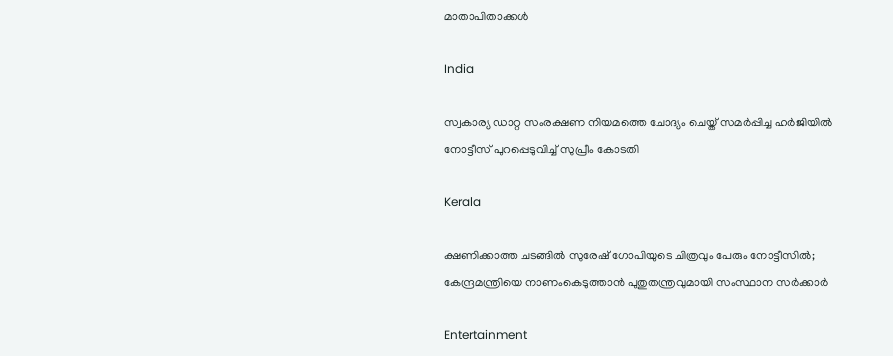മാതാപിതാക്കൾ

India

സ്വകാര്യ ഡാറ്റ സംരക്ഷണ നിയമത്തെ ചോദ്യം ചെയ്ത് സമര്‍പ്പിച്ച ഹര്‍ജിയില്‍ നോട്ടീസ് പുറപ്പെടുവിച്ച് സുപ്രീം കോടതി

Kerala

ക്ഷണിക്കാത്ത ചടങ്ങിൽ സുരേഷ് ഗോപിയുടെ ചിത്രവും പേരും നോട്ടീസിൽ; കേന്ദ്രമന്ത്രിയെ നാണംകെടുത്താൻ പുതുതന്ത്രവുമായി സംസ്ഥാന സർക്കാർ

Entertainment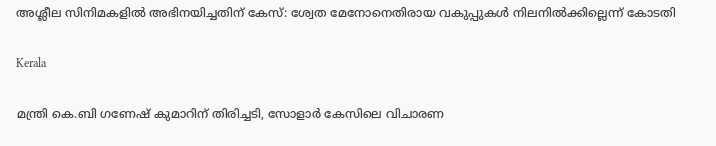അശ്ലീല സിനിമകളില്‍ അഭിനയിച്ചതിന് കേസ്: ശ്വേത മേനോനെതിരായ വകുപ്പുകള്‍ നിലനില്‍ക്കില്ലെന്ന് കോടതി

Kerala

മന്ത്രി കെ.ബി ഗണേഷ് കുമാറിന് തിരിച്ചടി, സോളാര്‍ കേസിലെ വിചാരണ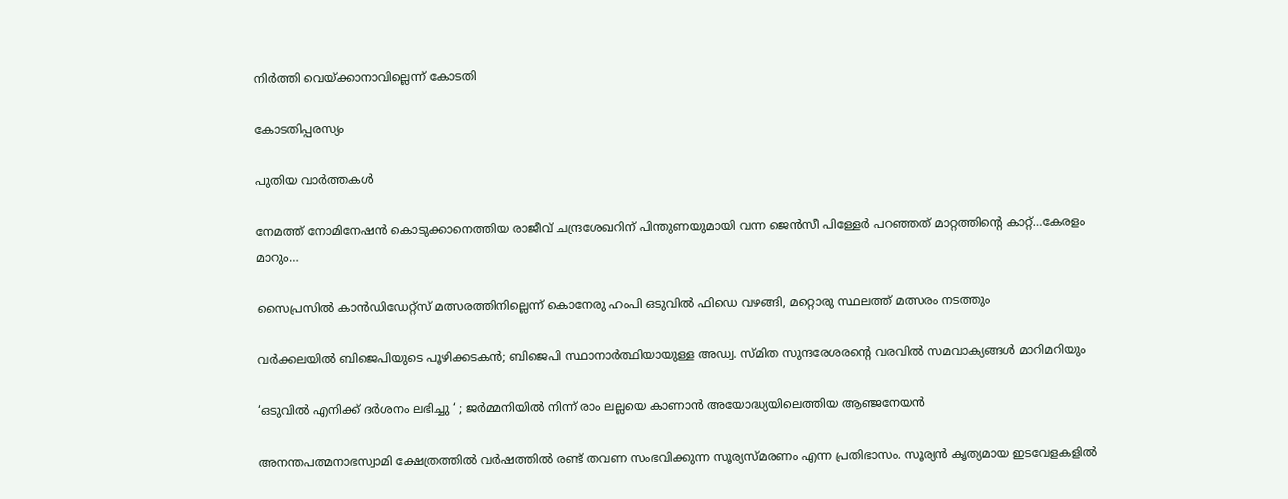നിര്‍ത്തി വെയ്‌ക്കാനാവില്ലെന്ന് കോടതി

കോടതിപ്പരസ്യം

പുതിയ വാര്‍ത്തകള്‍

നേമത്ത് നോമിനേഷന്‍ കൊടുക്കാനെത്തിയ രാജീവ് ചന്ദ്രശേഖറിന് പിന്തുണയുമായി വന്ന ജെന്‍സീ പിള്ളേര്‍ പറഞ്ഞത് മാറ്റത്തിന്റെ കാറ്റ്…കേരളം മാറും…

സൈപ്രസില്‍ കാന്‍ഡിഡേറ്റ്സ് മത്സരത്തിനില്ലെന്ന് കൊനേരു ഹംപി ഒടുവില്‍ ഫിഡെ വഴങ്ങി, മറ്റൊരു സ്ഥലത്ത് മത്സരം നടത്തും

വർക്കലയില്‍ ബിജെപിയുടെ പൂഴിക്കടകന്‍; ബിജെപി സ്ഥാനാർത്ഥിയായുള്ള അഡ്വ. സ്മിത സുന്ദരേശരന്റെ വരവില്‍ സമവാക്യങ്ങള്‍ മാറിമറിയും

‘ഒടുവിൽ എനിക്ക് ദർശനം ലഭിച്ചു ‘ ; ജർമ്മനിയിൽ നിന്ന് രാം ലല്ലയെ കാണാൻ അയോദ്ധ്യയിലെത്തിയ ആഞ്ജനേയൻ

അനന്തപത്മനാഭസ്വാമി ക്ഷേത്രത്തില്‍ വര്‍ഷത്തില്‍ രണ്ട് തവണ സംഭവിക്കുന്ന സൂര്യസ്മരണം എന്ന പ്രതിഭാസം. സൂര്യന്‍ കൃത്യമായ ഇടവേളകളില്‍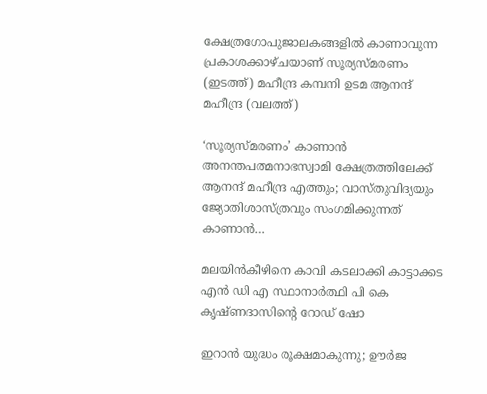ക്ഷേത്രഗോപുജാലകങ്ങളില്‍ കാണാവുന്ന പ്രകാശക്കാഴ്ചയാണ് സൂര്യസ്മരണം (ഇടത്ത്) മഹീന്ദ്ര കമ്പനി ഉടമ ആനന്ദ് മഹീന്ദ്ര (വലത്ത്)

‘സൂര്യസ്മരണം’ കാണാന്‍ അനന്തപത്മനാഭസ്വാമി ക്ഷേത്രത്തിലേക്ക് ആനന്ദ് മഹീന്ദ്ര എത്തും; വാസ്തുവിദ്യയും ജ്യോതിശാസ്ത്രവും സംഗമിക്കുന്നത് കാണാന്‍…

മലയിന്‍കീഴിനെ കാവി കടലാക്കി കാട്ടാക്കട എന്‍ ഡി എ സ്ഥാനാര്‍ത്ഥി പി കെ കൃഷ്ണദാസിന്റെ റോഡ് ഷോ

ഇറാന്‍ യുദ്ധം രൂക്ഷമാകുന്നു; ഊർജ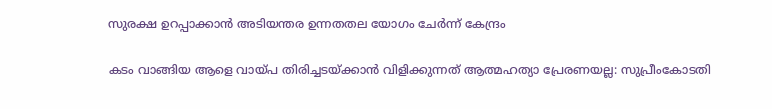സുരക്ഷ ഉറപ്പാക്കാൻ അടിയന്തര ഉന്നതതല യോഗം ചേർന്ന് കേന്ദ്രം

കടം വാങ്ങിയ ആളെ വായ്‌പ തിരിച്ചടയ്‌ക്കാൻ വിളിക്കുന്നത് ആത്മഹത്യാ പ്രേരണയല്ല: സുപ്രീംകോടതി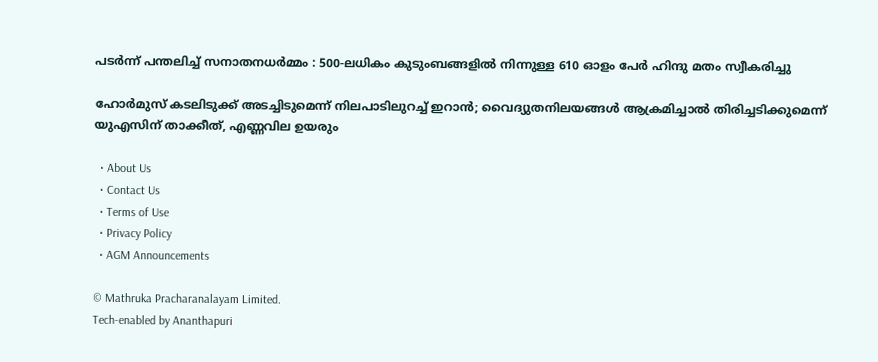പടർന്ന് പന്തലിച്ച് സനാതനധർമ്മം : 500-ലധികം കുടുംബങ്ങളിൽ നിന്നുള്ള 610 ഓളം പേർ ഹിന്ദു മതം സ്വീകരിച്ചു

ഹോര്‍മുസ് കടലിടുക്ക് അടച്ചിടുമെന്ന് നിലപാടിലുറച്ച് ഇറാന്‍; വൈദ്യുതനിലയങ്ങള്‍ ആക്രമിച്ചാല്‍ തിരിച്ചടിക്കുമെന്ന് യുഎസിന് താക്കീത്, എണ്ണവില ഉയരും

  • About Us
  • Contact Us
  • Terms of Use
  • Privacy Policy
  • AGM Announcements

© Mathruka Pracharanalayam Limited.
Tech-enabled by Ananthapuri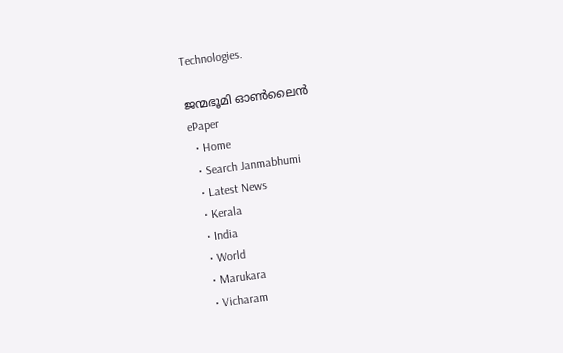Technologies.

ജന്മഭൂമി ഓണ്‍ലൈന്‍
ePaper
  • Home
  • Search Janmabhumi
  • Latest News
  • Kerala
  • India
  • World
  • Marukara
  • Vicharam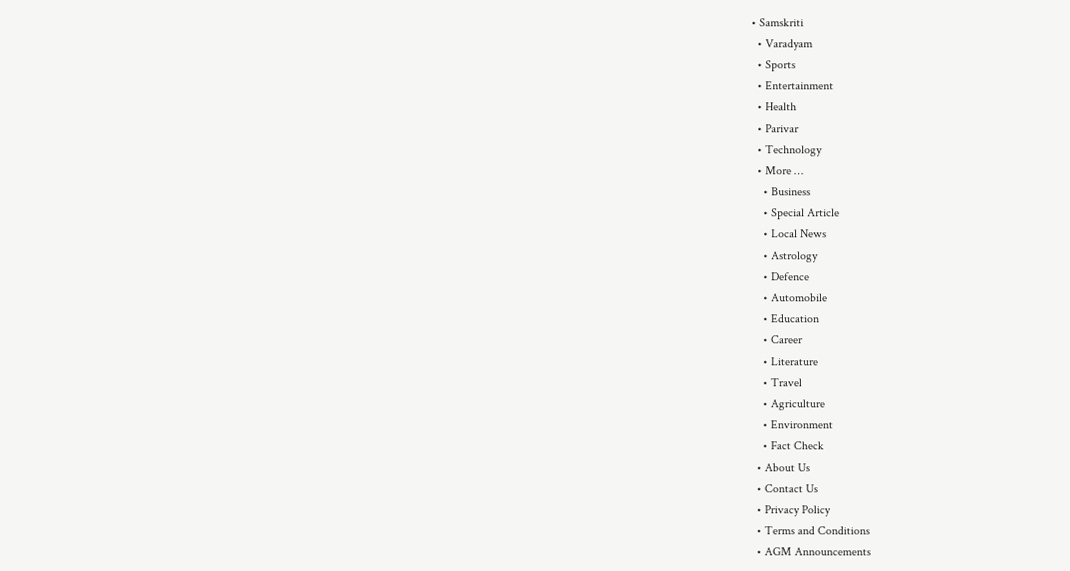• Samskriti
  • Varadyam
  • Sports
  • Entertainment
  • Health
  • Parivar
  • Technology
  • More …
    • Business
    • Special Article
    • Local News
    • Astrology
    • Defence
    • Automobile
    • Education
    • Career
    • Literature
    • Travel
    • Agriculture
    • Environment
    • Fact Check
  • About Us
  • Contact Us
  • Privacy Policy
  • Terms and Conditions
  • AGM Announcements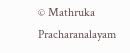© Mathruka Pracharanalayam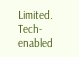Limited.
Tech-enabled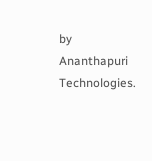by Ananthapuri Technologies.